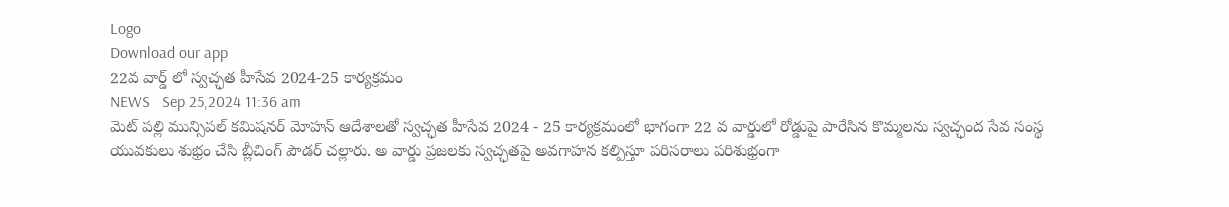Logo
Download our app
22వ వార్డ్ లో స్వచ్ఛత హీసేవ 2024-25 కార్యక్రమం
NEWS   Sep 25,2024 11:36 am
మెట్ పల్లి మున్సిపల్ కమిషనర్ మోహన్ ఆదేశాలతో స్వచ్ఛత హీసేవ 2024 - 25 కార్యక్రమంలో భాగంగా 22 వ వార్డులో రోడ్డుపై పారేసిన కొమ్మలను స్వచ్ఛంద సేవ సంస్థ యువకులు శుభ్రం చేసి బ్లీచింగ్ పౌడర్ చల్లారు. అ వార్డు ప్రజలకు స్వచ్ఛతపై అవగాహన కల్పిస్తూ పరిసరాలు పరిశుభ్రంగా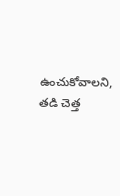ఉంచుకోవాలని, తడి చెత్త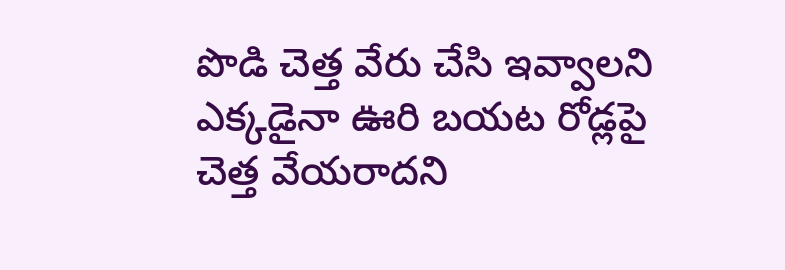పొడి చెత్త వేరు చేసి ఇవ్వాలని ఎక్కడైనా ఊరి బయట రోడ్లపై చెత్త వేయరాదని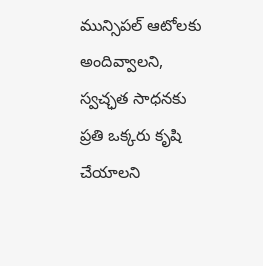మున్సిపల్ ఆటోలకు అందివ్వాలని, స్వచ్ఛత సాధనకు ప్రతి ఒక్కరు కృషి చేయాలని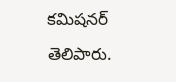కమిషనర్ తెలిపారు.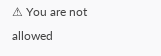⚠ You are not allowed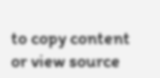to copy content or view source